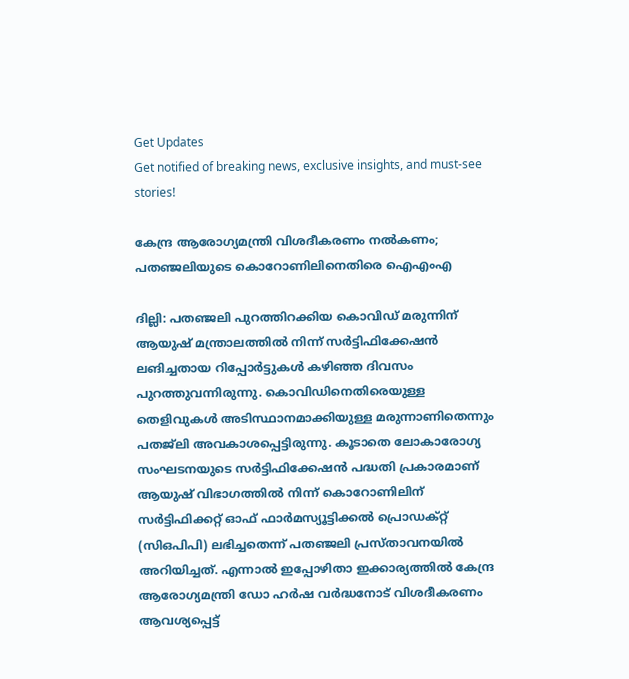Get Updates
Get notified of breaking news, exclusive insights, and must-see stories!

കേന്ദ്ര ആരോഗ്യമന്ത്രി വിശദീകരണം നല്‍കണം; പതഞ്ജലിയുടെ കൊറോണിലിനെതിരെ ഐഎംഎ

ദില്ലി: പതഞ്ജലി പുറത്തിറക്കിയ കൊവിഡ് മരുന്നിന് ആയുഷ് മന്ത്രാലത്തില്‍ നിന്ന് സര്‍ട്ടിഫിക്കേഷന്‍ ലങിച്ചതായ റിപ്പോര്‍ട്ടുകള്‍ കഴിഞ്ഞ ദിവസം പുറത്തുവന്നിരുന്നു. കൊവിഡിനെതിരെയുള്ള തെളിവുകള്‍ അടിസ്ഥാനമാക്കിയുള്ള മരുന്നാണിതെന്നും പതജ്‌ലി അവകാശപ്പെട്ടിരുന്നു. കൂടാതെ ലോകാരോഗ്യ സംഘടനയുടെ സര്‍ട്ടിഫിക്കേഷന്‍ പദ്ധതി പ്രകാരമാണ് ആയുഷ് വിഭാഗത്തില്‍ നിന്ന് കൊറോണിലിന് സര്‍ട്ടിഫിക്കറ്റ് ഓഫ് ഫാര്‍മസ്യൂട്ടിക്കല്‍ പ്രൊഡക്റ്റ് (സിഒപിപി) ലഭിച്ചതെന്ന് പതഞ്ജലി പ്രസ്താവനയില്‍ അറിയിച്ചത്. എന്നാല്‍ ഇപ്പോഴിതാ ഇക്കാര്യത്തില്‍ കേന്ദ്ര ആരോഗ്യമന്ത്രി ഡോ ഹര്‍ഷ വര്‍ദ്ധനോട് വിശദീകരണം ആവശ്യപ്പെട്ട്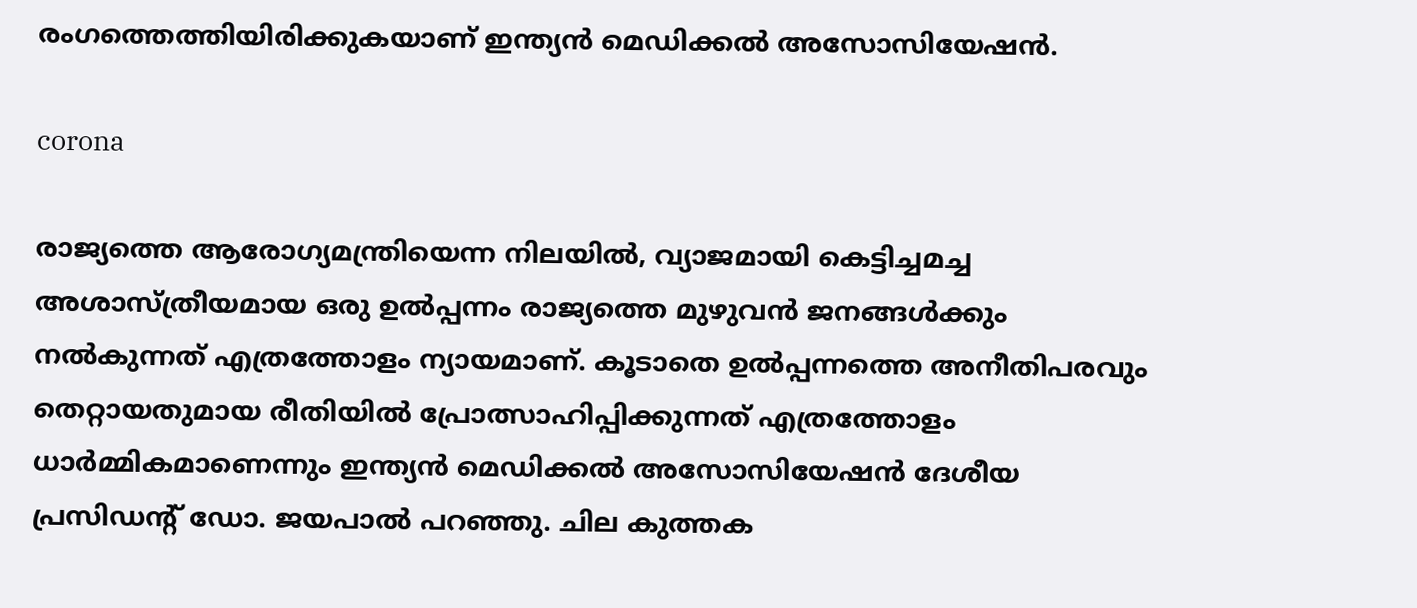രംഗത്തെത്തിയിരിക്കുകയാണ് ഇന്ത്യന്‍ മെഡിക്കല്‍ അസോസിയേഷന്‍.

corona

രാജ്യത്തെ ആരോഗ്യമന്ത്രിയെന്ന നിലയില്‍, വ്യാജമായി കെട്ടിച്ചമച്ച അശാസ്ത്രീയമായ ഒരു ഉല്‍പ്പന്നം രാജ്യത്തെ മുഴുവന്‍ ജനങ്ങള്‍ക്കും നല്‍കുന്നത് എത്രത്തോളം ന്യായമാണ്. കൂടാതെ ഉല്‍പ്പന്നത്തെ അനീതിപരവും തെറ്റായതുമായ രീതിയില്‍ പ്രോത്സാഹിപ്പിക്കുന്നത് എത്രത്തോളം ധാര്‍മ്മികമാണെന്നും ഇന്ത്യന്‍ മെഡിക്കല്‍ അസോസിയേഷന്‍ ദേശീയ പ്രസിഡന്റ് ഡോ. ജയപാല്‍ പറഞ്ഞു. ചില കുത്തക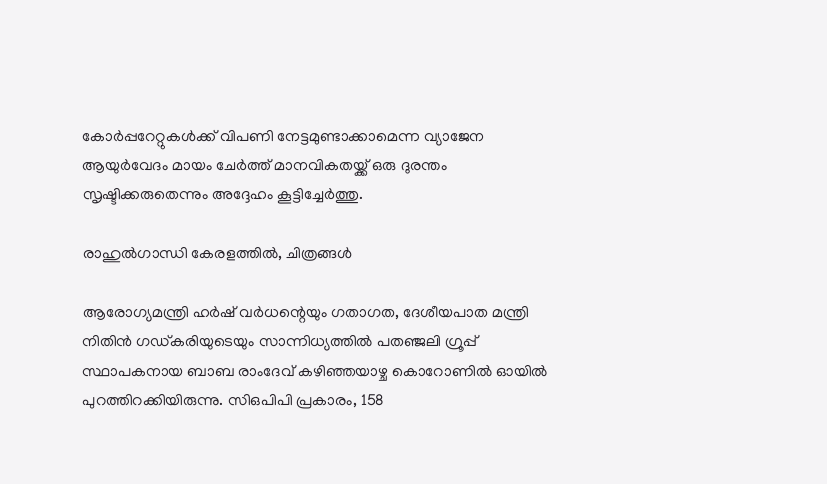കോര്‍പ്പറേറ്റുകള്‍ക്ക് വിപണി നേട്ടമുണ്ടാക്കാമെന്ന വ്യാജേന ആയുര്‍വേദം മായം ചേര്‍ത്ത് മാനവികതയ്ക്ക് ഒരു ദുരന്തം സൃഷ്ടിക്കരുതെന്നും അദ്ദേഹം കൂട്ടിച്ചേര്‍ത്തു.

രാഹുല്‍ഗാന്ധി കേരളത്തില്‍, ചിത്രങ്ങള്‍

ആരോഗ്യമന്ത്രി ഹര്‍ഷ് വര്‍ധന്റെയും ഗതാഗത, ദേശീയപാത മന്ത്രി നിതിന്‍ ഗഡ്കരിയുടെയും സാന്നിധ്യത്തില്‍ പതഞ്ജലി ഗ്രൂപ്പ് സ്ഥാപകനായ ബാബ രാംദേവ് കഴിഞ്ഞയാഴ്ച കൊറോണില്‍ ഓയില്‍ പുറത്തിറക്കിയിരുന്നു. സിഒപിപി പ്രകാരം, 158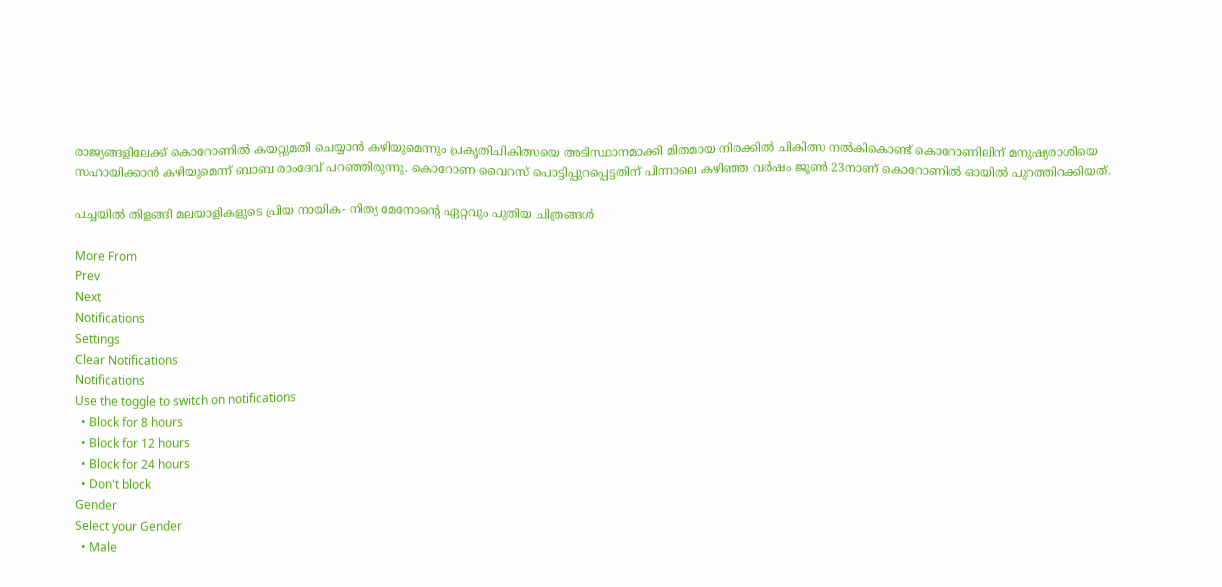രാജ്യങ്ങളിലേക്ക് കൊറോണില്‍ കയറ്റുമതി ചെയ്യാന്‍ കഴിയുമെന്നും പ്രകൃതിചികിത്സയെ അടിസ്ഥാനമാക്കി മിതമായ നിരക്കില്‍ ചികിത്സ നല്‍കികൊണ്ട് കൊറോണിലിന് മനുഷ്യരാശിയെ സഹായിക്കാന്‍ കഴിയുമെന്ന് ബാബ രാംദേവ് പറഞ്ഞിരുന്നു. കൊറോണ വൈറസ് പൊട്ടിപ്പുറപ്പെട്ടതിന് പിന്നാലെ കഴിഞ്ഞ വര്‍ഷം ജൂണ്‍ 23നാണ് കൊറോണില്‍ ഓയില്‍ പുറത്തിറക്കിയത്.

പച്ചയിൽ തിളങ്ങി മലയാളികളുടെ പ്രിയ നായിക- നിത്യ മേനോന്റെ ഏറ്റവും പുതിയ ചിത്രങ്ങൾ

More From
Prev
Next
Notifications
Settings
Clear Notifications
Notifications
Use the toggle to switch on notifications
  • Block for 8 hours
  • Block for 12 hours
  • Block for 24 hours
  • Don't block
Gender
Select your Gender
  • Male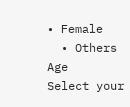• Female
  • Others
Age
Select your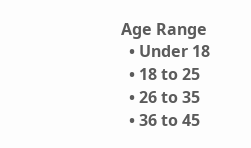Age Range
  • Under 18
  • 18 to 25
  • 26 to 35
  • 36 to 45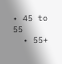• 45 to 55
  • 55+